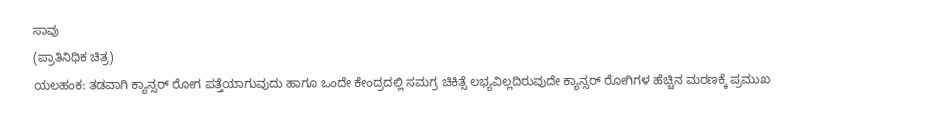ಸಾವು
(ಪ್ರಾತಿನಿಧಿಕ ಚಿತ್ರ)
ಯಲಹಂಕ: ತಡವಾಗಿ ಕ್ಯಾನ್ಸರ್ ರೋಗ ಪತ್ತೆಯಾಗುವುದು ಹಾಗೂ ಒಂದೇ ಕೇಂದ್ರದಲ್ಲಿ ಸಮಗ್ರ ಚಿಕಿತ್ಸೆ ಲಭ್ಯವಿಲ್ಲದಿರುವುದೇ ಕ್ಯಾನ್ಸರ್ ರೋಗಿಗಳ ಹೆಚ್ಚಿನ ಮರಣಕ್ಕೆ ಪ್ರಮುಖ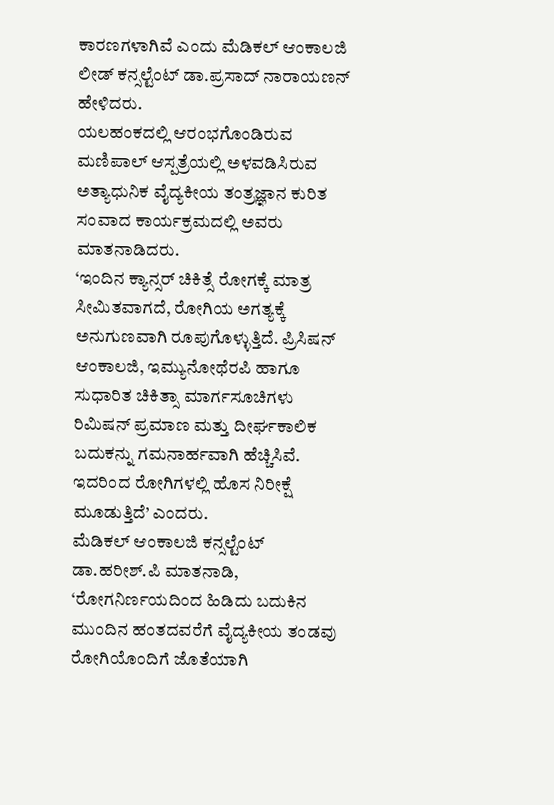ಕಾರಣಗಳಾಗಿವೆ ಎಂದು ಮೆಡಿಕಲ್ ಆಂಕಾಲಜಿ ಲೀಡ್ ಕನ್ಸಲ್ಟೆಂಟ್ ಡಾ.ಪ್ರಸಾದ್ ನಾರಾಯಣನ್ ಹೇಳಿದರು.
ಯಲಹಂಕದಲ್ಲಿ ಆರಂಭಗೊಂಡಿರುವ ಮಣಿಪಾಲ್ ಆಸ್ಪತ್ರೆಯಲ್ಲಿ ಅಳವಡಿಸಿರುವ ಅತ್ಯಾಧುನಿಕ ವೈದ್ಯಕೀಯ ತಂತ್ರಜ್ಞಾನ ಕುರಿತ ಸಂವಾದ ಕಾರ್ಯಕ್ರಮದಲ್ಲಿ ಅವರು ಮಾತನಾಡಿದರು.
‘ಇಂದಿನ ಕ್ಯಾನ್ಸರ್ ಚಿಕಿತ್ಸೆ ರೋಗಕ್ಕೆ ಮಾತ್ರ ಸೀಮಿತವಾಗದೆ, ರೋಗಿಯ ಅಗತ್ಯಕ್ಕೆ ಅನುಗುಣವಾಗಿ ರೂಪುಗೊಳ್ಳುತ್ತಿದೆ. ಪ್ರಿಸಿಷನ್ ಆಂಕಾಲಜಿ, ಇಮ್ಯುನೋಥೆರಪಿ ಹಾಗೂ ಸುಧಾರಿತ ಚಿಕಿತ್ಸಾ ಮಾರ್ಗಸೂಚಿಗಳು ರಿಮಿಷನ್ ಪ್ರಮಾಣ ಮತ್ತು ದೀರ್ಘಕಾಲಿಕ ಬದುಕನ್ನು ಗಮನಾರ್ಹವಾಗಿ ಹೆಚ್ಚಿಸಿವೆ. ಇದರಿಂದ ರೋಗಿಗಳಲ್ಲಿ ಹೊಸ ನಿರೀಕ್ಷೆ ಮೂಡುತ್ತಿದೆ’ ಎಂದರು.
ಮೆಡಿಕಲ್ ಆಂಕಾಲಜಿ ಕನ್ಸಲ್ಟೆಂಟ್ ಡಾ.ಹರೀಶ್.ಪಿ ಮಾತನಾಡಿ, ‘ರೋಗನಿರ್ಣಯದಿಂದ ಹಿಡಿದು ಬದುಕಿನ ಮುಂದಿನ ಹಂತದವರೆಗೆ ವೈದ್ಯಕೀಯ ತಂಡವು ರೋಗಿಯೊಂದಿಗೆ ಜೊತೆಯಾಗಿ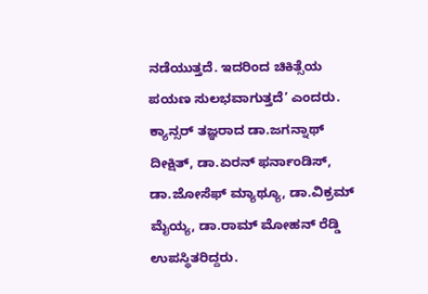ನಡೆಯುತ್ತದೆ. ಇದರಿಂದ ಚಿಕಿತ್ಸೆಯ ಪಯಣ ಸುಲಭವಾಗುತ್ತದೆ’ ಎಂದರು.
ಕ್ಯಾನ್ಸರ್ ತಜ್ಞರಾದ ಡಾ.ಜಗನ್ನಾಥ್ ದೀಕ್ಷಿತ್, ಡಾ.ಏರನ್ ಫರ್ನಾಂಡಿಸ್, ಡಾ.ಜೋಸೆಫ್ ಮ್ಯಾಥ್ಯೂ, ಡಾ.ವಿಕ್ರಮ್ ಮೈಯ್ಯ, ಡಾ.ರಾಮ್ ಮೋಹನ್ ರೆಡ್ಡಿ ಉಪಸ್ಥಿತರಿದ್ದರು.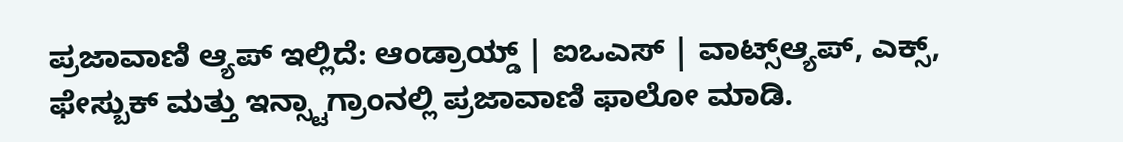ಪ್ರಜಾವಾಣಿ ಆ್ಯಪ್ ಇಲ್ಲಿದೆ: ಆಂಡ್ರಾಯ್ಡ್ | ಐಒಎಸ್ | ವಾಟ್ಸ್ಆ್ಯಪ್, ಎಕ್ಸ್, ಫೇಸ್ಬುಕ್ ಮತ್ತು ಇನ್ಸ್ಟಾಗ್ರಾಂನಲ್ಲಿ ಪ್ರಜಾವಾಣಿ ಫಾಲೋ ಮಾಡಿ.